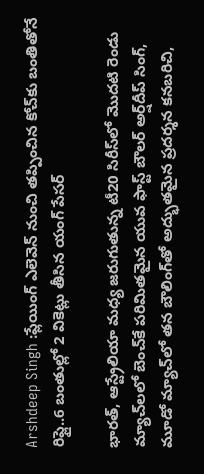Arshdeep Singh :ప్లేయింగ్ ఎలెవెన్ నుంచి తప్పించిన కోచ్‌కు బంతితోనే రిప్లై..6 బంతుల్లో 2 వికెట్లు తీసిన యంగ్ పేసర్

భారత్, ఆస్ట్రేలియా మధ్య జరుగుతున్న టీ20 సిరీస్‌లో మొదటి రెండు మ్యాచ్‌లలో బెంచ్‌కే పరిమితమైన యువ ఫాస్ట్ బౌలర్ అర్ష్‌దీప్ సింగ్, మూడో మ్యాచ్‌లో తన బౌలింగ్‌తో అద్భుతమైన ప్రదర్శన కనబరిచి,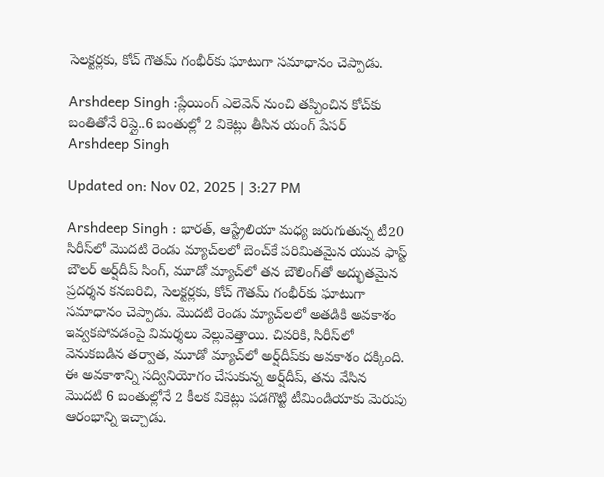సెలక్టర్లకు, కోచ్ గౌతమ్ గంభీర్‌కు ఘాటుగా సమాధానం చెప్పాడు.

Arshdeep Singh :ప్లేయింగ్ ఎలెవెన్ నుంచి తప్పించిన కోచ్‌కు బంతితోనే రిప్లై..6 బంతుల్లో 2 వికెట్లు తీసిన యంగ్ పేసర్
Arshdeep Singh

Updated on: Nov 02, 2025 | 3:27 PM

Arshdeep Singh : భారత్, ఆస్ట్రేలియా మధ్య జరుగుతున్న టీ20 సిరీస్‌లో మొదటి రెండు మ్యాచ్‌లలో బెంచ్‌కే పరిమితమైన యువ ఫాస్ట్ బౌలర్ అర్ష్‌దీప్ సింగ్, మూడో మ్యాచ్‌లో తన బౌలింగ్‌తో అద్భుతమైన ప్రదర్శన కనబరిచి, సెలక్టర్లకు, కోచ్ గౌతమ్ గంభీర్‌కు ఘాటుగా సమాధానం చెప్పాడు. మొదటి రెండు మ్యాచ్‌లలో అతడికి అవకాశం ఇవ్వకపోవడంపై విమర్శలు వెల్లువెత్తాయి. చివరికి, సిరీస్‌లో వెనుకబడిన తర్వాత, మూడో మ్యాచ్‌లో అర్ష్‌దీప్‌కు అవకాశం దక్కింది. ఈ అవకాశాన్ని సద్వినియోగం చేసుకున్న అర్ష్‌దీప్, తను వేసిన మొదటి 6 బంతుల్లోనే 2 కీలక వికెట్లు పడగొట్టి టీమిండియాకు మెరుపు ఆరంభాన్ని ఇచ్చాడు.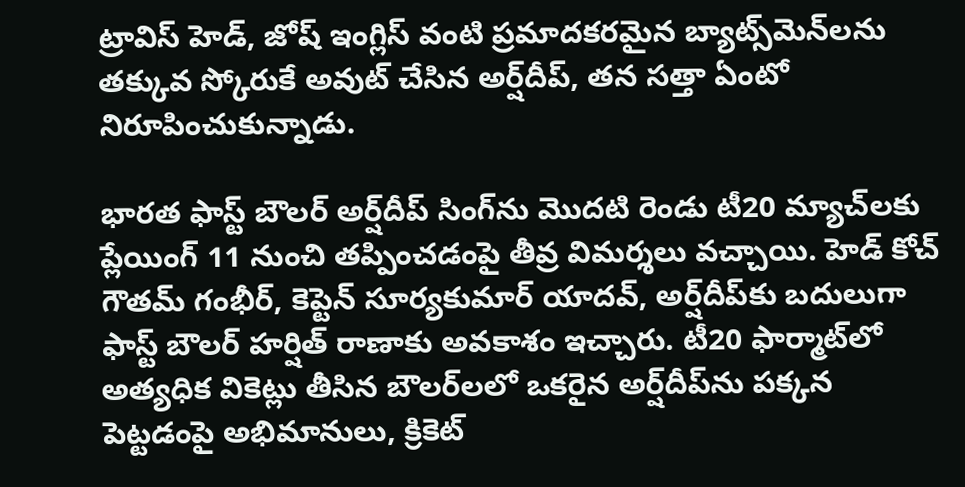ట్రావిస్ హెడ్, జోష్ ఇంగ్లిస్ వంటి ప్రమాదకరమైన బ్యాట్స్‌మెన్‌లను తక్కువ స్కోరుకే అవుట్ చేసిన అర్ష్‌దీప్, తన సత్తా ఏంటో నిరూపించుకున్నాడు.

భారత ఫాస్ట్ బౌలర్ అర్ష్‌దీప్ సింగ్‌ను మొదటి రెండు టీ20 మ్యాచ్‌లకు ప్లేయింగ్ 11 నుంచి తప్పించడంపై తీవ్ర విమర్శలు వచ్చాయి. హెడ్ కోచ్ గౌతమ్ గంభీర్, కెప్టెన్ సూర్యకుమార్ యాదవ్, అర్ష్‌దీప్‌కు బదులుగా ఫాస్ట్ బౌలర్ హర్షిత్ రాణాకు అవకాశం ఇచ్చారు. టీ20 ఫార్మాట్‌లో అత్యధిక వికెట్లు తీసిన బౌలర్‌లలో ఒకరైన అర్ష్‌దీప్‌ను పక్కన పెట్టడంపై అభిమానులు, క్రికెట్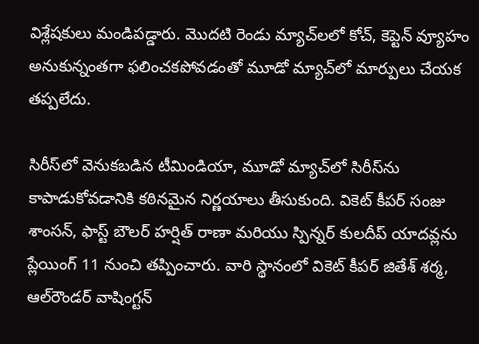విశ్లేషకులు మండిపడ్డారు. మొదటి రెండు మ్యాచ్‌లలో కోచ్, కెప్టెన్ వ్యూహం అనుకున్నంతగా ఫలించకపోవడంతో మూడో మ్యాచ్‌లో మార్పులు చేయక తప్పలేదు.

సిరీస్‌లో వెనుకబడిన టీమిండియా, మూడో మ్యాచ్‌లో సిరీస్‌ను కాపాడుకోవడానికి కఠినమైన నిర్ణయాలు తీసుకుంది. వికెట్ కీపర్ సంజు శాంసన్, ఫాస్ట్ బౌలర్ హర్షిత్ రాణా మరియు స్పిన్నర్ కులదీప్ యాదవ్లను ప్లేయింగ్ 11 నుంచి తప్పించారు. వారి స్థానంలో వికెట్ కీపర్ జితేశ్ శర్మ, ఆల్‌రౌండర్ వాషింగ్టన్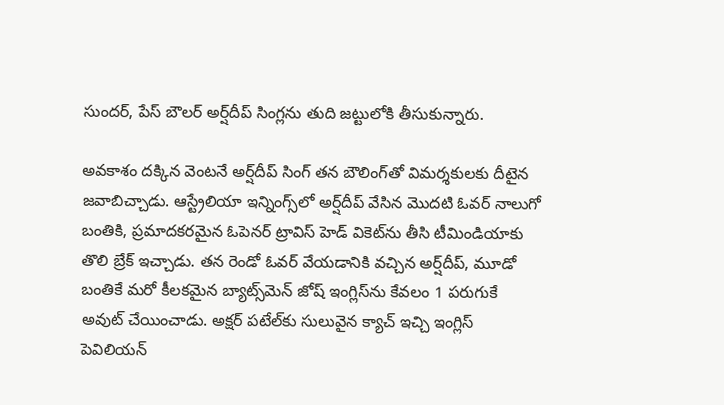సుందర్, పేస్ బౌలర్ అర్ష్‌దీప్ సింగ్లను తుది జట్టులోకి తీసుకున్నారు.

అవకాశం దక్కిన వెంటనే అర్ష్‌దీప్ సింగ్ తన బౌలింగ్‌తో విమర్శకులకు దీటైన జవాబిచ్చాడు. ఆస్ట్రేలియా ఇన్నింగ్స్‌లో అర్ష్‌దీప్ వేసిన మొదటి ఓవర్ నాలుగో బంతికి, ప్రమాదకరమైన ఓపెనర్ ట్రావిస్ హెడ్‌ వికెట్‌ను తీసి టీమిండియాకు తొలి బ్రేక్ ఇచ్చాడు. తన రెండో ఓవర్ వేయడానికి వచ్చిన అర్ష్‌దీప్, మూడో బంతికే మరో కీలకమైన బ్యాట్స్‌మెన్ జోష్ ఇంగ్లిస్‌ను కేవలం 1 పరుగుకే అవుట్ చేయించాడు. అక్షర్ పటేల్‌కు సులువైన క్యాచ్ ఇచ్చి ఇంగ్లిస్ పెవిలియన్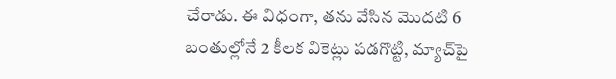చేరాడు. ఈ విధంగా, తను వేసిన మొదటి 6 బంతుల్లోనే 2 కీలక వికెట్లు పడగొట్టి, మ్యాచ్‌పై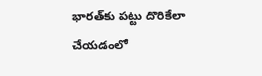భారత్‌కు పట్టు దొరికేలా చేయడంలో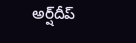అర్ష్‌దీప్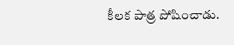కీలక పాత్ర పోషించాడు.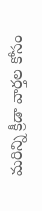మరిన్ని క్రీడా వార్తల కోసం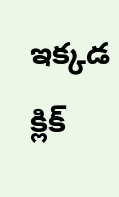ఇక్కడ క్లిక్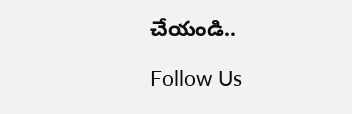చేయండి..

Follow Us